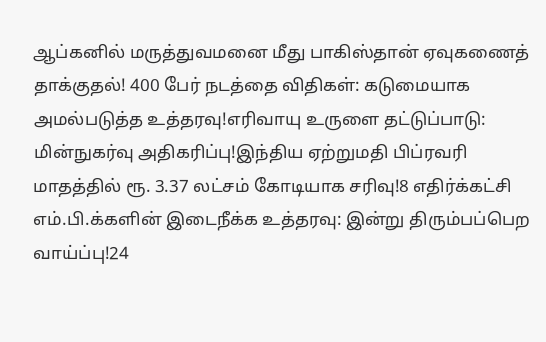ஆப்கனில் மருத்துவமனை மீது பாகிஸ்தான் ஏவுகணைத் தாக்குதல்! 400 பேர் நடத்தை விதிகள்: கடுமையாக அமல்படுத்த உத்தரவு!எரிவாயு உருளை தட்டுப்பாடு: மின்நுகர்வு அதிகரிப்பு!இந்திய ஏற்றுமதி பிப்ரவரி மாதத்தில் ரூ. 3.37 லட்சம் கோடியாக சரிவு!8 எதிர்க்கட்சி எம்.பி.க்களின் இடைநீக்க உத்தரவு: இன்று திரும்பப்பெற வாய்ப்பு!24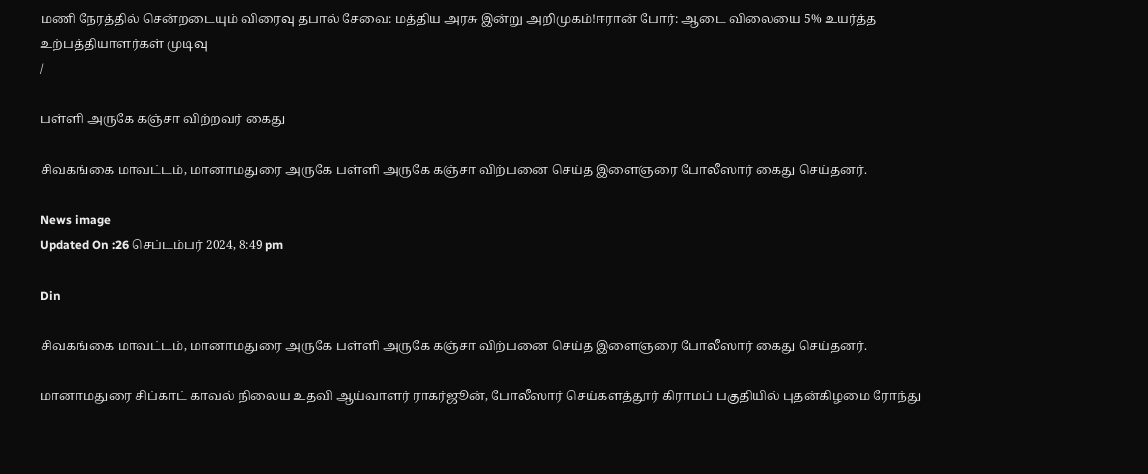மணி நேரத்தில் சென்றடையும் விரைவு தபால் சேவை: மத்திய அரசு இன்று அறிமுகம்!ஈரான் போர்: ஆடை விலையை 5% உயர்த்த உற்பத்தியாளர்கள் முடிவு
/

பள்ளி அருகே கஞ்சா விற்றவர் கைது

சிவகங்கை மாவட்டம், மானாமதுரை அருகே பள்ளி அருகே கஞ்சா விற்பனை செய்த இளைஞரை போலீஸார் கைது செய்தனர்.

News image
Updated On :26 செப்டம்பர் 2024, 8:49 pm

Din

சிவகங்கை மாவட்டம், மானாமதுரை அருகே பள்ளி அருகே கஞ்சா விற்பனை செய்த இளைஞரை போலீஸார் கைது செய்தனர்.

மானாமதுரை சிப்காட் காவல் நிலைய உதவி ஆய்வாளர் ராகர்ஜூன், போலீஸார் செய்களத்தூர் கிராமப் பகுதியில் புதன்கிழமை ரோந்து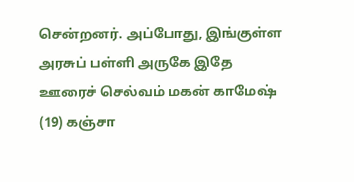சென்றனர். அப்போது, இங்குள்ள அரசுப் பள்ளி அருகே இதே ஊரைச் செல்வம் மகன் காமேஷ் (19) கஞ்சா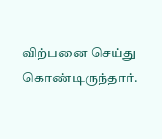விற்பனை செய்து கொண்டிருந்தார்.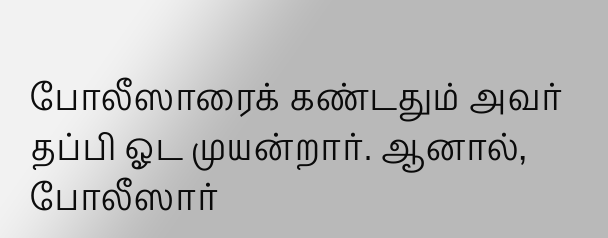போலீஸாரைக் கண்டதும் அவர் தப்பி ஓட முயன்றார். ஆனால், போலீஸார்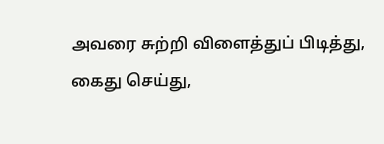அவரை சுற்றி விளைத்துப் பிடித்து, கைது செய்து,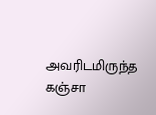அவரிடமிருந்த கஞ்சா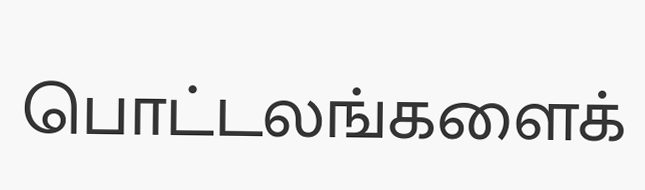பொட்டலங்களைக்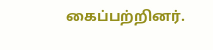கைப்பற்றினர்.